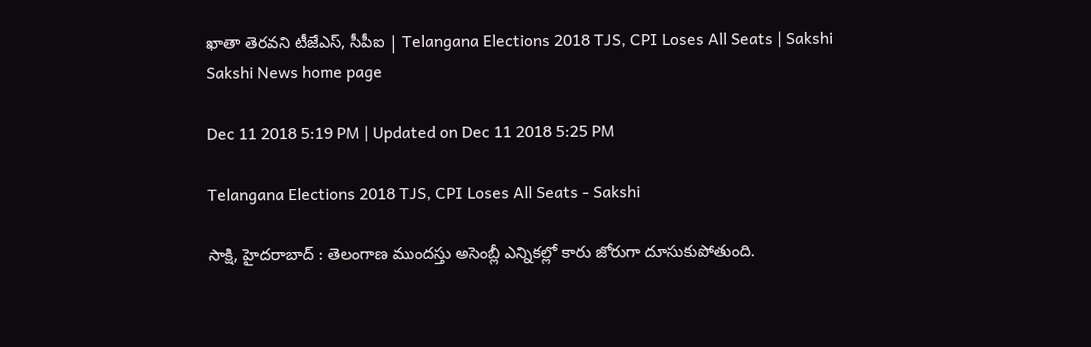ఖాతా తెరవని టీజేఎస్‌, సీపీఐ | Telangana Elections 2018 TJS, CPI Loses All Seats | Sakshi
Sakshi News home page

Dec 11 2018 5:19 PM | Updated on Dec 11 2018 5:25 PM

Telangana Elections 2018 TJS, CPI Loses All Seats - Sakshi

సాక్షి, హైదరాబాద్‌ : తెలంగాణ ముందస్తు అసెంబ్లీ ఎన్నికల్లో కారు జోరుగా దూసుకుపోతుంది.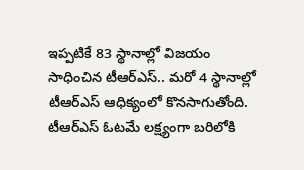ఇప్పటికే 83 స్థానాల్లో విజయం సాధించిన టీఆర్‌ఎస్‌.. మరో 4 స్థానాల్లో టీఆర్‌ఎస్‌ ఆధిక్యంలో కొనసాగుతోంది. టీఆర్‌ఎస్‌ ఓటమే లక్ష్యంగా బరిలోకి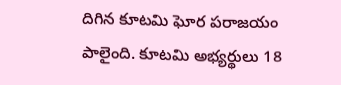దిగిన కూటమి ఘోర పరాజయం పాలైంది. కూటమి అభ్యర్థులు 18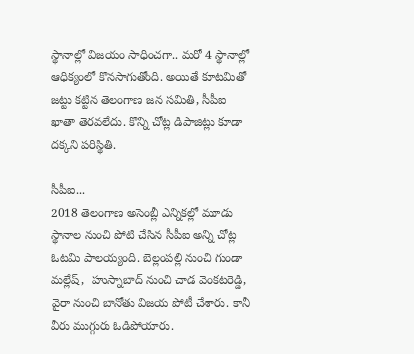స్థానాల్లో విజయం సాధించగా.. మరో 4 స్థానాల్లో ఆధిక్యంలో కొనసాగుతోంది. అయితే కూటమితో జట్టు కట్టిన తెలంగాణ జన సమితి, సీపీఐ ఖాతా తెరవలేదు. కొన్ని చోట్ల డిపాజిట్లు కూడా దక్కని పరిస్థితి.

సీపీఐ...
2018 తెలంగాణ అసెంబ్లీ ఎన్నికల్లో మూడు స్థానాల నుంచి పోటి చేసిన సీపీఐ అన్ని చోట్ల ఓటమి పాలయ్యంది. బెల్లంపల్లి నుంచి గుండా మల్లేష్‌,  హుస్నాబాద్‌ నుంచి చాడ వెంకటరెడ్డి, వైరా నుంచి బానోతు విజయ పోటీ చేశారు. కానీ వీరు ముగ్గురు ఓడిపోయారు.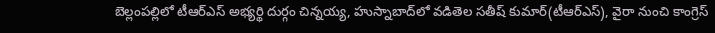బెల్లంపల్లిలో టీఆర్‌ఎస్‌ అభ్యర్థి దుర్గం చిన్నయ్య, హుస్నాబాద్‌లో వడితెల సతీష్‌ కుమార్‌(టీఆర్‌ఎస్‌), వైరా నుంచి కాంగ్రెస్‌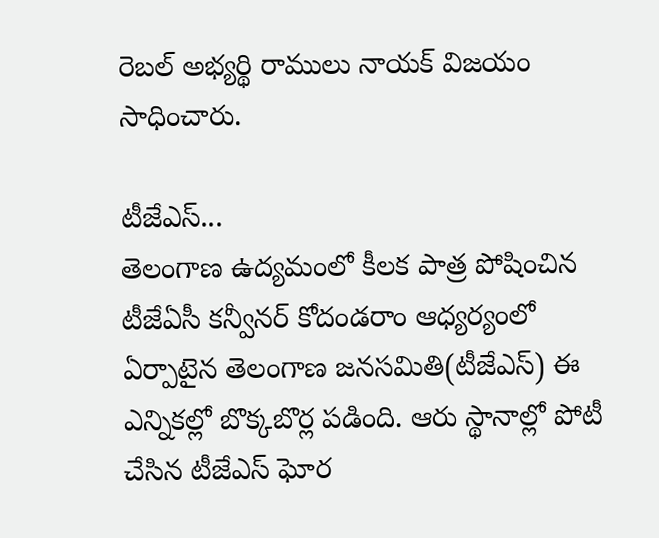రెబల్‌ అభ్యర్థి రాములు నాయక్‌ విజయం సాధించారు.

టీజేఎస్‌...
తెలంగాణ ఉద్యమంలో కీలక పాత్ర పోషించిన టీజేఏసీ కన్వీనర్‌ కోదండరాం ఆధ్యర్యంలో ఏర్పాటైన తెలంగాణ జనసమితి(టీజేఎస్‌) ఈ ఎన్నికల్లో బొక్కబొర్ల పడింది. ఆరు స్థానాల్లో పోటీ చేసిన టీజేఎస్‌ ఘోర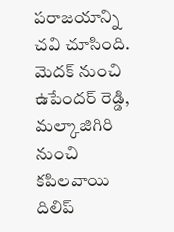పరాజయాన్ని చవి చూసింది. మెదక్‌ నుంచి ఉపేందర్‌ రెడ్డి, మల్కాజిగిరి నుంచి కపిలవాయి దిలిప్‌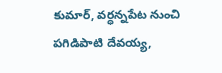కుమార్‌, వర్ధన్నపేట నుంచి పగిడిపాటి దేవయ్య,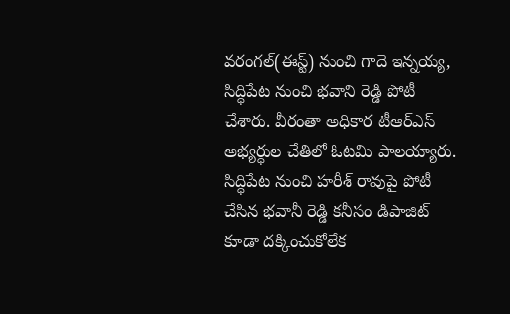వరంగల్‌(ఈస్ట్‌) నుంచి గాదె ఇన్నయ్య, సిద్ధిపేట నుంచి భవాని రెడ్డి పోటీ చేశారు. వీరంతా అధికార టీఆర్‌ఎస్‌ అభ్యర్ధుల చేతిలో ఓటమి పాలయ్యారు. సిద్ధిపేట నుంచి హరీశ్‌ రావుపై పోటీ చేసిన భవానీ రెడ్డి కనీసం డిపాజిట్‌ కూడా దక్కించుకోలేక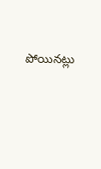పోయినట్లు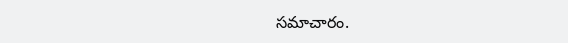సమాచారం.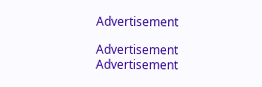Advertisement

Advertisement
Advertisement